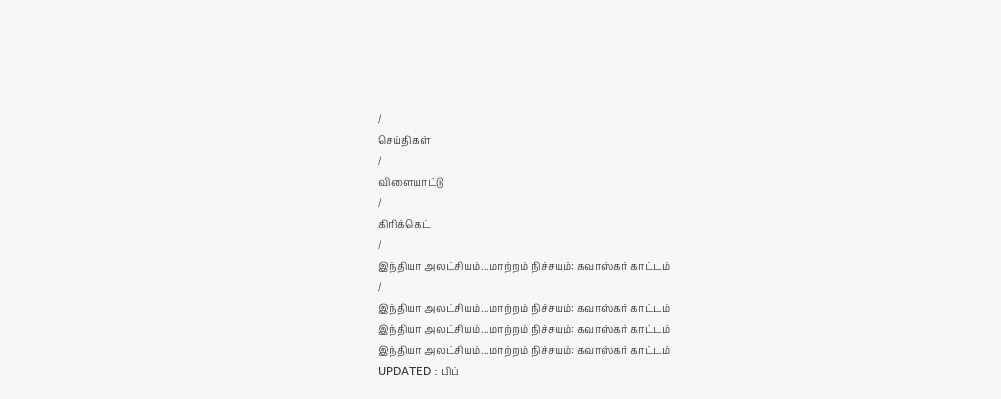/
செய்திகள்
/
விளையாட்டு
/
கிரிக்கெட்
/
இந்தியா அலட்சியம்...மாற்றம் நிச்சயம்: கவாஸ்கர் காட்டம்
/
இந்தியா அலட்சியம்...மாற்றம் நிச்சயம்: கவாஸ்கர் காட்டம்
இந்தியா அலட்சியம்...மாற்றம் நிச்சயம்: கவாஸ்கர் காட்டம்
இந்தியா அலட்சியம்...மாற்றம் நிச்சயம்: கவாஸ்கர் காட்டம்
UPDATED : பிப்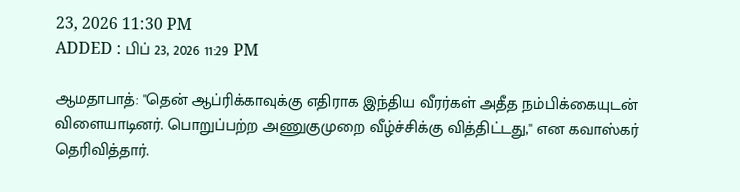23, 2026 11:30 PM
ADDED : பிப் 23, 2026 11:29 PM

ஆமதாபாத்: ''தென் ஆப்ரிக்காவுக்கு எதிராக இந்திய வீரர்கள் அதீத நம்பிக்கையுடன் விளையாடினர். பொறுப்பற்ற அணுகுமுறை வீழ்ச்சிக்கு வித்திட்டது,'' என கவாஸ்கர் தெரிவித்தார்.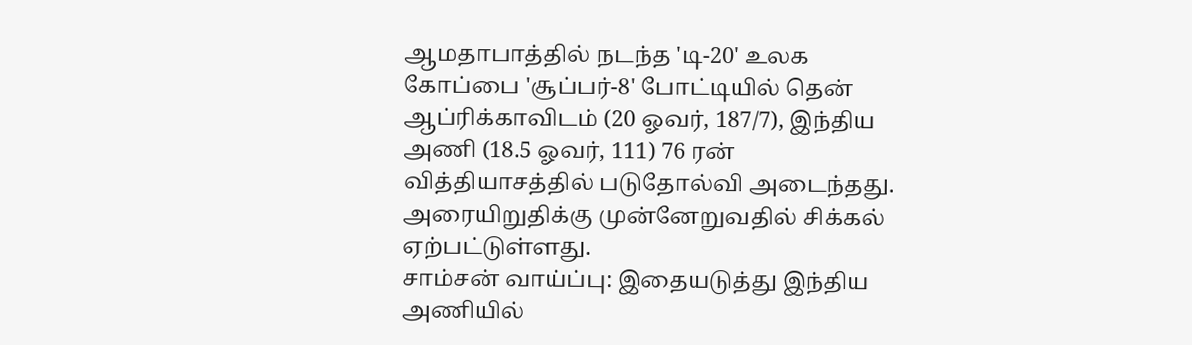ஆமதாபாத்தில் நடந்த 'டி-20' உலக கோப்பை 'சூப்பர்-8' போட்டியில் தென் ஆப்ரிக்காவிடம் (20 ஓவர், 187/7), இந்திய அணி (18.5 ஓவர், 111) 76 ரன் வித்தியாசத்தில் படுதோல்வி அடைந்தது. அரையிறுதிக்கு முன்னேறுவதில் சிக்கல் ஏற்பட்டுள்ளது.
சாம்சன் வாய்ப்பு: இதையடுத்து இந்திய அணியில்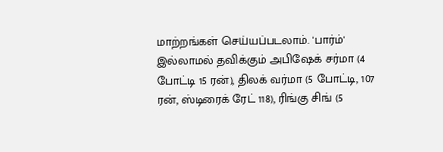மாற்றங்கள் செய்யப்படலாம். 'பார்ம்' இல்லாமல் தவிக்கும் அபிஷேக் சர்மா (4 போட்டி 15 ரன்), திலக் வர்மா (5 போட்டி, 107 ரன், ஸ்டிரைக் ரேட் 118), ரிங்கு சிங் (5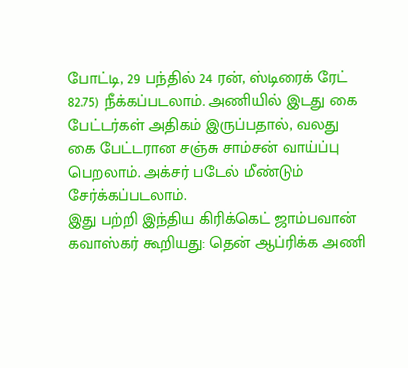போட்டி, 29 பந்தில் 24 ரன், ஸ்டிரைக் ரேட் 82.75) நீக்கப்படலாம். அணியில் இடது கை பேட்டர்கள் அதிகம் இருப்பதால், வலது கை பேட்டரான சஞ்சு சாம்சன் வாய்ப்பு பெறலாம். அக்சர் படேல் மீண்டும் சேர்க்கப்படலாம்.
இது பற்றி இந்திய கிரிக்கெட் ஜாம்பவான் கவாஸ்கர் கூறியது: தென் ஆப்ரிக்க அணி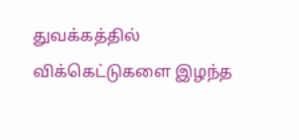துவக்கத்தில் விக்கெட்டுகளை இழந்த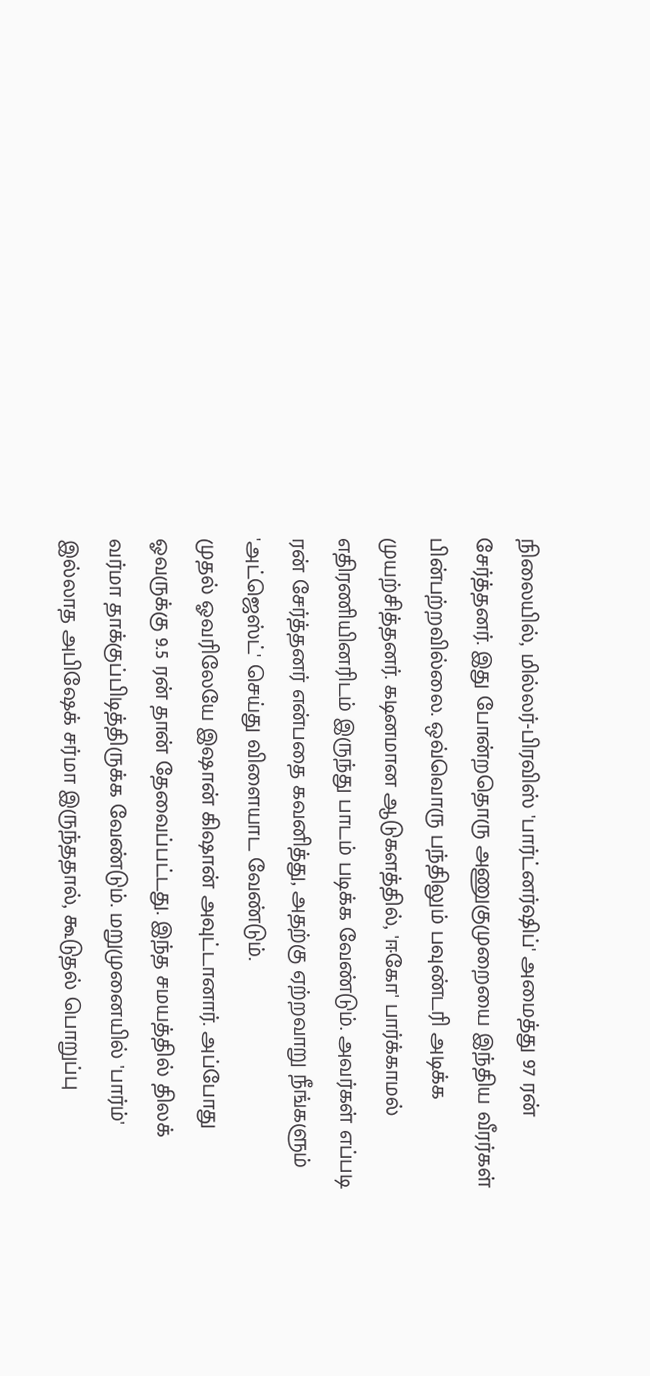நிலையில், மில்லர்-பிரவிஸ் 'பார்ட்னர்ஷிப்' அமைத்து 97 ரன் சேர்த்தனர். இது போன்றதொரு அணுகுமுறையை இந்திய வீரர்கள் பின்பற்றவில்லை. ஒவ்வொரு பந்திலும் பவுண்டரி அடிக்க முயற்சித்தனர். கடினமான ஆடுகளத்தில், 'ஈகோ' பார்க்காமல் எதிரணியினரிடம் இருந்து பாடம் படிக்க வேண்டும். அவர்கள் எப்படி ரன் சேர்த்தனர் என்பதை கவனித்து, அதற்கு ஏற்றவாறு நீங்களும் 'அட்ஜெஸ்ட்' செய்து விளையாட வேண்டும்.
முதல் ஓவரிலேயே இஷான் கிஷான் அவுட்டானார். அப்போது ஓவருக்கு 9.5 ரன் தான் தேவைப்பட்டது. இந்த சமயத்தில் திலக் வர்மா தாக்குப்பிடித்திருக்க வேண்டும். மறுமுனையில் 'பார்ம்' இல்லாத அபிஷேக் சர்மா இருந்ததால், கூடுதல் பொறுப்பு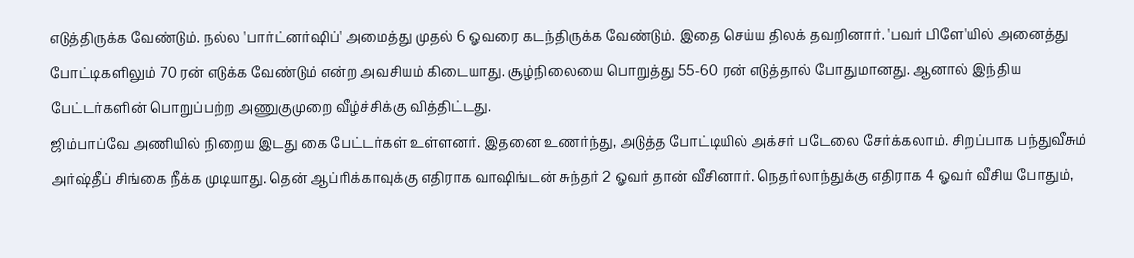எடுத்திருக்க வேண்டும். நல்ல 'பார்ட்னர்ஷிப்' அமைத்து முதல் 6 ஓவரை கடந்திருக்க வேண்டும். இதை செய்ய திலக் தவறினார். 'பவர் பிளே'யில் அனைத்து போட்டிகளிலும் 70 ரன் எடுக்க வேண்டும் என்ற அவசியம் கிடையாது. சூழ்நிலையை பொறுத்து 55-60 ரன் எடுத்தால் போதுமானது. ஆனால் இந்திய பேட்டர்களின் பொறுப்பற்ற அணுகுமுறை வீழ்ச்சிக்கு வித்திட்டது.
ஜிம்பாப்வே அணியில் நிறைய இடது கை பேட்டர்கள் உள்ளனர். இதனை உணர்ந்து, அடுத்த போட்டியில் அக்சர் படேலை சேர்க்கலாம். சிறப்பாக பந்துவீசும் அர்ஷ்தீப் சிங்கை நீக்க முடியாது. தென் ஆப்ரிக்காவுக்கு எதிராக வாஷிங்டன் சுந்தர் 2 ஓவர் தான் வீசினார். நெதர்லாந்துக்கு எதிராக 4 ஓவர் வீசிய போதும்,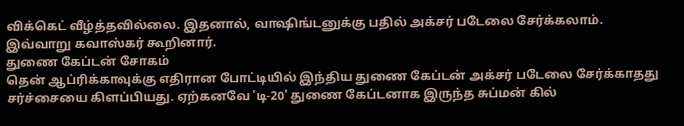விக்கெட் வீழ்த்தவில்லை. இதனால், வாஷிங்டனுக்கு பதில் அக்சர் படேலை சேர்க்கலாம்.
இவ்வாறு கவாஸ்கர் கூறினார்.
துணை கேப்டன் சோகம்
தென் ஆப்ரிக்காவுக்கு எதிரான போட்டியில் இந்திய துணை கேப்டன் அக்சர் படேலை சேர்க்காதது சர்ச்சையை கிளப்பியது. ஏற்கனவே 'டி-20' துணை கேப்டனாக இருந்த சுப்மன் கில்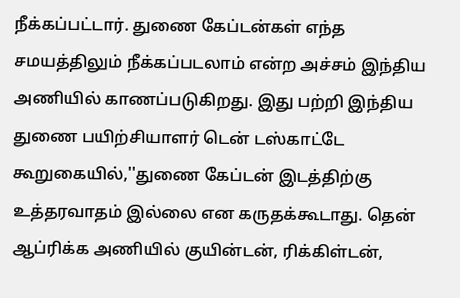நீக்கப்பட்டார். துணை கேப்டன்கள் எந்த சமயத்திலும் நீக்கப்படலாம் என்ற அச்சம் இந்திய அணியில் காணப்படுகிறது. இது பற்றி இந்திய துணை பயிற்சியாளர் டென் டஸ்காட்டே கூறுகையில்,''துணை கேப்டன் இடத்திற்கு உத்தரவாதம் இல்லை என கருதக்கூடாது. தென் ஆப்ரிக்க அணியில் குயின்டன், ரிக்கிள்டன்,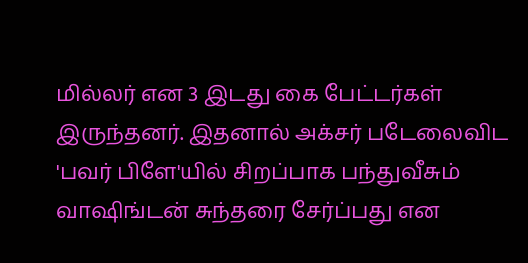மில்லர் என 3 இடது கை பேட்டர்கள் இருந்தனர். இதனால் அக்சர் படேலைவிட 'பவர் பிளே'யில் சிறப்பாக பந்துவீசும் வாஷிங்டன் சுந்தரை சேர்ப்பது என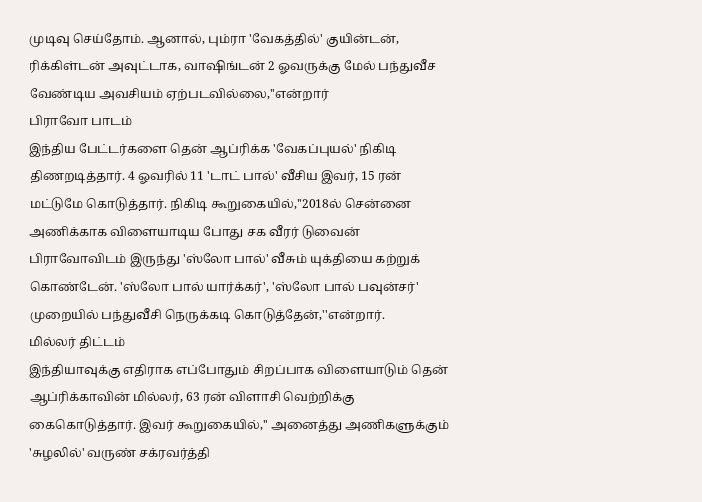முடிவு செய்தோம். ஆனால், பும்ரா 'வேகத்தில்' குயின்டன், ரிக்கிள்டன் அவுட்டாக, வாஷிங்டன் 2 ஓவருக்கு மேல் பந்துவீச வேண்டிய அவசியம் ஏற்படவில்லை,''என்றார்
பிராவோ பாடம்
இந்திய பேட்டர்களை தென் ஆப்ரிக்க 'வேகப்புயல்' நிகிடி திணறடித்தார். 4 ஓவரில் 11 'டாட் பால்' வீசிய இவர், 15 ரன் மட்டுமே கொடுத்தார். நிகிடி கூறுகையில்,''2018ல் சென்னை அணிக்காக விளையாடிய போது சக வீரர் டுவைன் பிராவோவிடம் இருந்து 'ஸ்லோ பால்' வீசும் யுக்தியை கற்றுக் கொண்டேன். 'ஸ்லோ பால் யார்க்கர்', 'ஸ்லோ பால் பவுன்சர்' முறையில் பந்துவீசி நெருக்கடி கொடுத்தேன்,''என்றார்.
மில்லர் திட்டம்
இந்தியாவுக்கு எதிராக எப்போதும் சிறப்பாக விளையாடும் தென் ஆப்ரிக்காவின் மில்லர், 63 ரன் விளாசி வெற்றிக்கு கைகொடுத்தார். இவர் கூறுகையில்,'' அனைத்து அணிகளுக்கும் 'சுழலில்' வருண் சக்ரவர்த்தி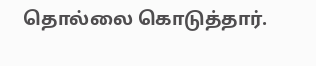தொல்லை கொடுத்தார்.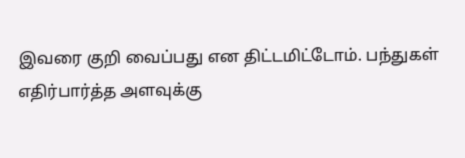இவரை குறி வைப்பது என திட்டமிட்டோம். பந்துகள் எதிர்பார்த்த அளவுக்கு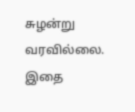சுழன்று வரவில்லை. இதை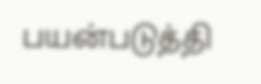பயன்படுத்தி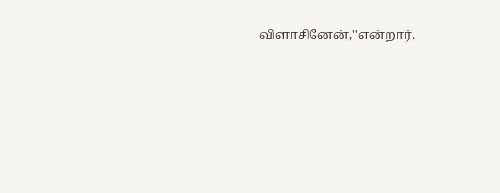விளாசினேன்,''என்றார்.